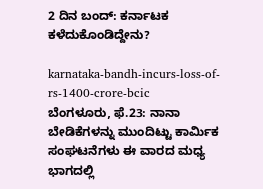2 ದಿನ ಬಂದ್: ಕರ್ನಾಟಕ ಕಳೆದುಕೊಂಡಿದ್ದೇನು?

karnataka-bandh-incurs-loss-of-rs-1400-crore-bcic
ಬೆಂಗಳೂರು, ಫೆ.23: ನಾನಾ ಬೇಡಿಕೆಗಳನ್ನು ಮುಂದಿಟ್ಟು ಕಾರ್ಮಿಕ ಸಂಘಟನೆಗಳು ಈ ವಾರದ ಮಧ್ಯ ಭಾಗದಲ್ಲಿ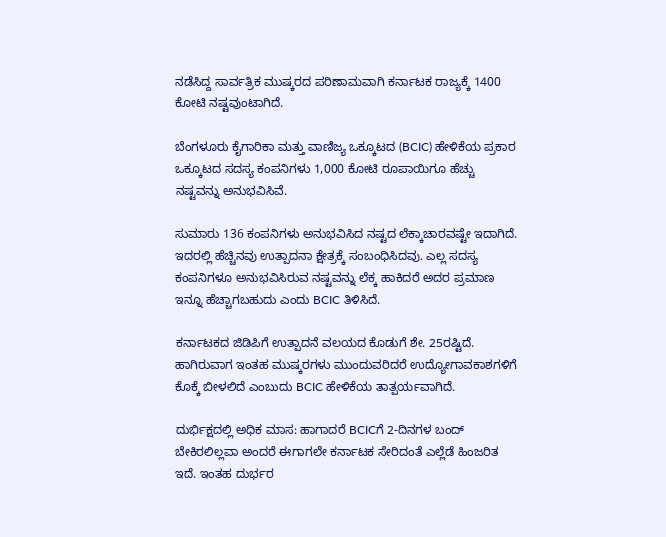ನಡೆಸಿದ್ದ ಸಾರ್ವತ್ರಿಕ ಮುಷ್ಕರದ ಪರಿಣಾಮವಾಗಿ ಕರ್ನಾಟಕ ರಾಜ್ಯಕ್ಕೆ 1400 ಕೋಟಿ ನಷ್ಟವುಂಟಾಗಿದೆ.

ಬೆಂಗಳೂರು ಕೈಗಾರಿಕಾ ಮತ್ತು ವಾಣಿಜ್ಯ ಒಕ್ಕೂಟದ (BCIC) ಹೇಳಿಕೆಯ ಪ್ರಕಾರ ಒಕ್ಕೂಟದ ಸದಸ್ಯ ಕಂಪನಿಗಳು 1,000 ಕೋಟಿ ರೂಪಾಯಿಗೂ ಹೆಚ್ಚು ನಷ್ಟವನ್ನು ಅನುಭವಿಸಿವೆ.

ಸುಮಾರು 136 ಕಂಪನಿಗಳು ಅನುಭವಿಸಿದ ನಷ್ಟದ ಲೆಕ್ಕಾಚಾರವಷ್ಟೇ ಇದಾಗಿದೆ. ಇದರಲ್ಲಿ ಹೆಚ್ಚಿನವು ಉತ್ಪಾದನಾ ಕ್ಷೇತ್ರಕ್ಕೆ ಸಂಬಂಧಿಸಿದವು. ಎಲ್ಲ ಸದಸ್ಯ ಕಂಪನಿಗಳೂ ಅನುಭವಿಸಿರುವ ನಷ್ಟವನ್ನು ಲೆಕ್ಕ ಹಾಕಿದರೆ ಅದರ ಪ್ರಮಾಣ ಇನ್ನೂ ಹೆಚ್ಚಾಗಬಹುದು ಎಂದು BCIC ತಿಳಿಸಿದೆ.

ಕರ್ನಾಟಕದ ಜಿಡಿಪಿಗೆ ಉತ್ಪಾದನೆ ವಲಯದ ಕೊಡುಗೆ ಶೇ. 25ರಷ್ಟಿದೆ. ಹಾಗಿರುವಾಗ ಇಂತಹ ಮುಷ್ಕರಗಳು ಮುಂದುವರಿದರೆ ಉದ್ಯೋಗಾವಕಾಶಗಳಿಗೆ ಕೊಕ್ಕೆ ಬೀಳಲಿದೆ ಎಂಬುದು BCIC ಹೇಳಿಕೆಯ ತಾತ್ಪರ್ಯವಾಗಿದೆ.

ದುರ್ಭಿಕ್ಷದಲ್ಲಿ ಅಧಿಕ ಮಾಸ: ಹಾಗಾದರೆ BCICಗೆ 2-ದಿನಗಳ ಬಂದ್ ಬೇಕಿರಲಿಲ್ಲವಾ ಅಂದರೆ ಈಗಾಗಲೇ ಕರ್ನಾಟಕ ಸೇರಿದಂತೆ ಎಲ್ಲೆಡೆ ಹಿಂಜರಿತ ಇದೆ. ಇಂತಹ ದುರ್ಭರ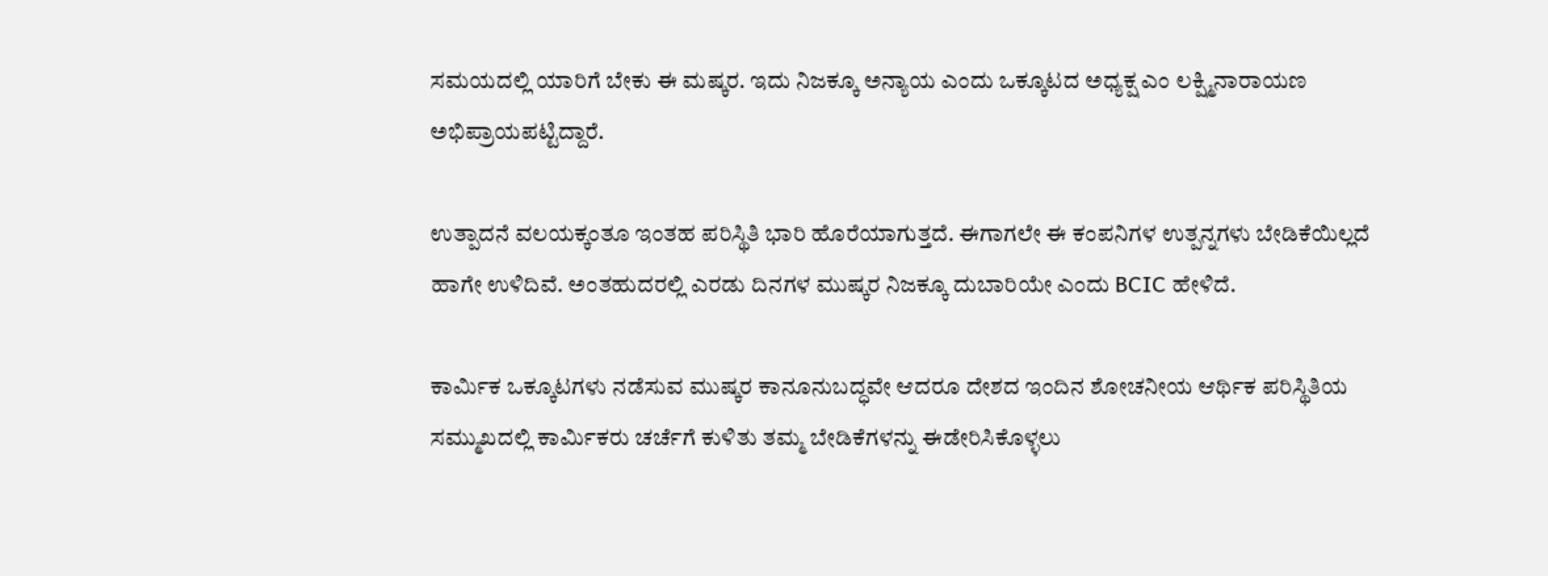ಸಮಯದಲ್ಲಿ ಯಾರಿಗೆ ಬೇಕು ಈ ಮಷ್ಕರ. ಇದು ನಿಜಕ್ಕೂ ಅನ್ಯಾಯ ಎಂದು ಒಕ್ಕೂಟದ ಅಧ್ಯಕ್ಷ ಎಂ ಲಕ್ಷ್ಮಿನಾರಾಯಣ ಅಭಿಪ್ರಾಯಪಟ್ಟಿದ್ದಾರೆ.

ಉತ್ಪಾದನೆ ವಲಯಕ್ಕಂತೂ ಇಂತಹ ಪರಿಸ್ಥಿತಿ ಭಾರಿ ಹೊರೆಯಾಗುತ್ತದೆ. ಈಗಾಗಲೇ ಈ ಕಂಪನಿಗಳ ಉತ್ಪನ್ನಗಳು ಬೇಡಿಕೆಯಿಲ್ಲದೆ ಹಾಗೇ ಉಳಿದಿವೆ. ಅಂತಹುದರಲ್ಲಿ ಎರಡು ದಿನಗಳ ಮುಷ್ಕರ ನಿಜಕ್ಕೂ ದುಬಾರಿಯೇ ಎಂದು BCIC ಹೇಳಿದೆ.

ಕಾರ್ಮಿಕ ಒಕ್ಕೂಟಗಳು ನಡೆಸುವ ಮುಷ್ಕರ ಕಾನೂನುಬದ್ಧವೇ ಆದರೂ ದೇಶದ ಇಂದಿನ ಶೋಚನೀಯ ಆರ್ಥಿಕ ಪರಿಸ್ಥಿತಿಯ ಸಮ್ಮುಖದಲ್ಲಿ ಕಾರ್ಮಿಕರು ಚರ್ಚೆಗೆ ಕುಳಿತು ತಮ್ಮ ಬೇಡಿಕೆಗಳನ್ನು ಈಡೇರಿಸಿಕೊಳ್ಳಲು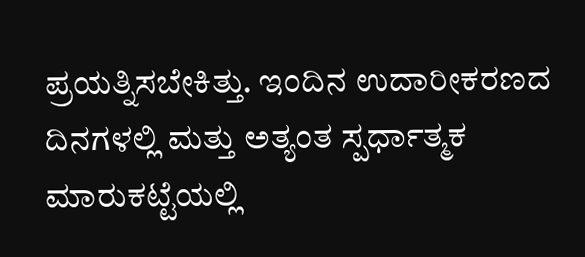ಪ್ರಯತ್ನಿಸಬೇಕಿತ್ತು. ಇಂದಿನ ಉದಾರೀಕರಣದ ದಿನಗಳಲ್ಲಿ ಮತ್ತು ಅತ್ಯಂತ ಸ್ಪರ್ಧಾತ್ಮಕ ಮಾರುಕಟ್ಟೆಯಲ್ಲಿ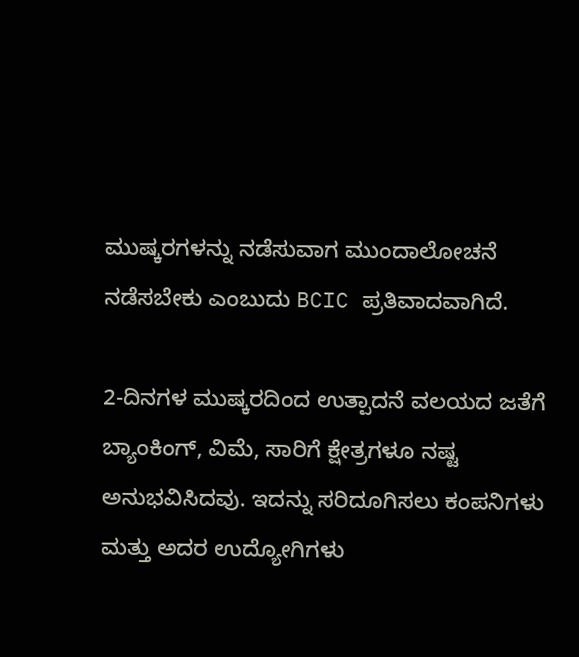ಮುಷ್ಕರಗಳನ್ನು ನಡೆಸುವಾಗ ಮುಂದಾಲೋಚನೆ ನಡೆಸಬೇಕು ಎಂಬುದು BCIC ಪ್ರತಿವಾದವಾಗಿದೆ.

2-ದಿನಗಳ ಮುಷ್ಕರದಿಂದ ಉತ್ಪಾದನೆ ವಲಯದ ಜತೆಗೆ ಬ್ಯಾಂಕಿಂಗ್, ವಿಮೆ, ಸಾರಿಗೆ ಕ್ಷೇತ್ರಗಳೂ ನಷ್ಟ ಅನುಭವಿಸಿದವು. ಇದನ್ನು ಸರಿದೂಗಿಸಲು ಕಂಪನಿಗಳು ಮತ್ತು ಅದರ ಉದ್ಯೋಗಿಗಳು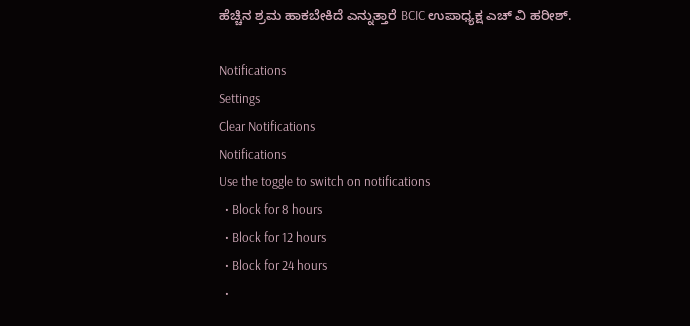ಹೆಚ್ಚಿನ ಶ್ರಮ ಹಾಕಬೇಕಿದೆ ಎನ್ನುತ್ತಾರೆ BCIC ಉಪಾಧ್ಯಕ್ಷ ಎಚ್ ವಿ ಹರೀಶ್.

Notifications
Settings
Clear Notifications
Notifications
Use the toggle to switch on notifications
  • Block for 8 hours
  • Block for 12 hours
  • Block for 24 hours
  •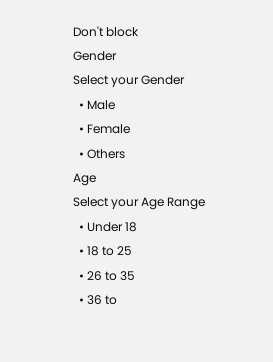Don't block
Gender
Select your Gender
  • Male
  • Female
  • Others
Age
Select your Age Range
  • Under 18
  • 18 to 25
  • 26 to 35
  • 36 to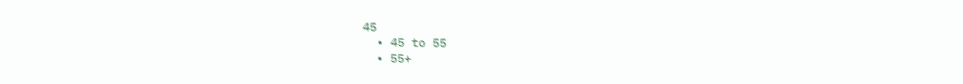45
  • 45 to 55
  • 55+